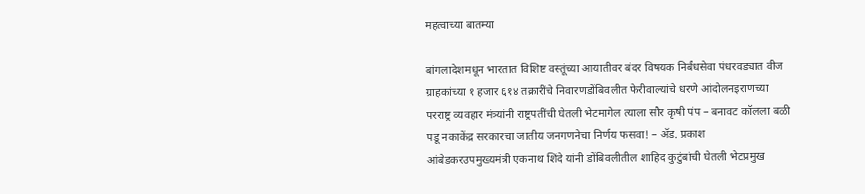महत्वाच्या बातम्या

बांगलादेशमधून भारतात विशिष्ट वस्तूंच्या आयातीवर बंदर विषयक निर्बंधसेवा पंधरवड्यात वीज ग्राहकांच्या १ हजार ६१४ तक्रारींचे निवारणडोंबिवलीत फेरीवाल्यांचे धरणे आंदोलनइराणच्या परराष्ट्र व्यवहार मंत्र्यांनी राष्ट्रपतींची घेतली भेटमागेल त्याला सौर कृषी पंप – बनावट कॉलला बळी पडू नकाकेंद्र सरकारचा जातीय जनगणनेचा निर्णय फसवा! – ॲड. प्रकाश आंबेडकरउपमुख्यमंत्री एकनाथ शिंदे यांनी डोंबिवलीतील शाहिद कुटुंबांची घेतली भेटप्रमुख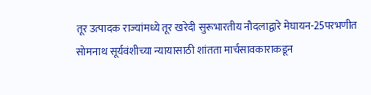तूर उत्पादक राज्यांमध्ये तूर खरेदी सुरूभारतीय नौदलाद्वारे मेघायन-25परभणीत सोमनाथ सूर्यवंशीच्या न्यायासाठी शांतता मार्चसावकाराकडून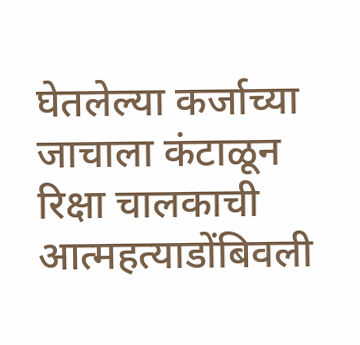घेतलेल्या कर्जाच्या जाचाला कंटाळून रिक्षा चालकाची आत्महत्याडोंबिवली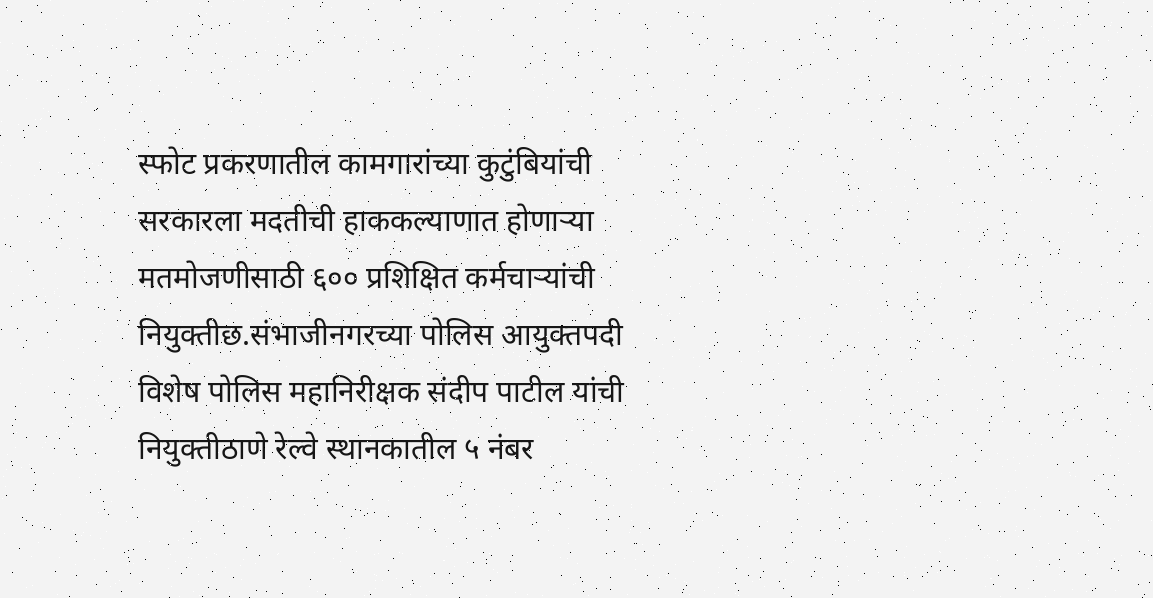स्फोट प्रकरणातील कामगारांच्या कुटुंबियांची सरकारला मदतीची हाककल्याणात होणाऱ्या मतमोजणीसाठी ६०० प्रशिक्षित कर्मचाऱ्यांची नियुक्तीछ.संभाजीनगरच्या पोलिस आयुक्तपदी विशेष पोलिस महानिरीक्षक संदीप पाटील यांची नियुक्तीठाणे रेल्वे स्थानकातील ५ नंबर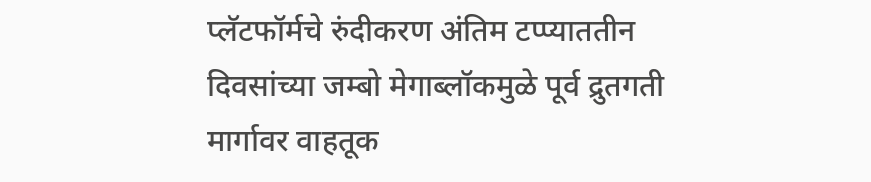प्लॅटफॉर्मचे रुंदीकरण अंतिम टप्प्याततीन दिवसांच्या जम्बो मेगाब्लॉकमुळे पूर्व द्रुतगती मार्गावर वाहतूक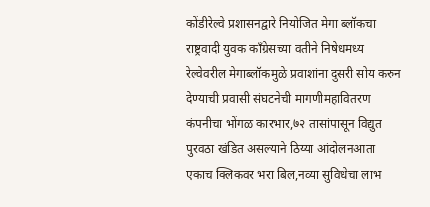कोंडीरेल्वे प्रशासनद्वारे नियोजित मेगा ब्लॉकचा राष्ट्रवादी युवक काँग्रेसच्या वतीने निषेधमध्य रेल्वेवरील मेगाब्लॉकमुळे प्रवाशांना दुसरी सोय करुन देण्याची प्रवासी संघटनेची मागणीमहावितरण कंपनीचा भोंगळ कारभार,७२ तासांपासून विद्युत पुरवठा खंडित असल्याने ठिय्या आंदोलनआता एकाच क्लिकवर भरा बिल,नव्या सुविधेचा लाभ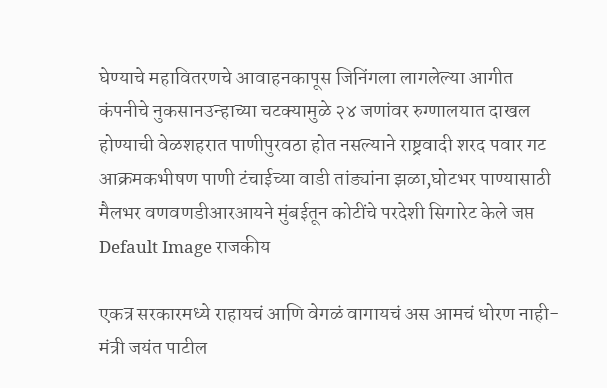घेण्याचे महावितरणचे आवाहनकापूस जिनिंगला लागलेल्या आगीत कंपनीचे नुकसानउन्हाच्या चटक्यामुळे २४ जणांवर रुग्णालयात दाखल होण्याची वेळशहरात पाणीपुरवठा होत नसल्याने राष्ट्रवादी शरद पवार गट आक्रमकभीषण पाणी टंचाईच्या वाडी तांड्यांना झळा,घोटभर पाण्यासाठी मैलभर वणवणडीआरआयने मुंबईतून कोटींचे परदेशी सिगारेट केले जप्त
Default Image राजकीय

एकत्र सरकारमध्ये राहायचं आणि वेगळं वागायचं अस आमचं धोरण नाही- मंत्री जयंत पाटील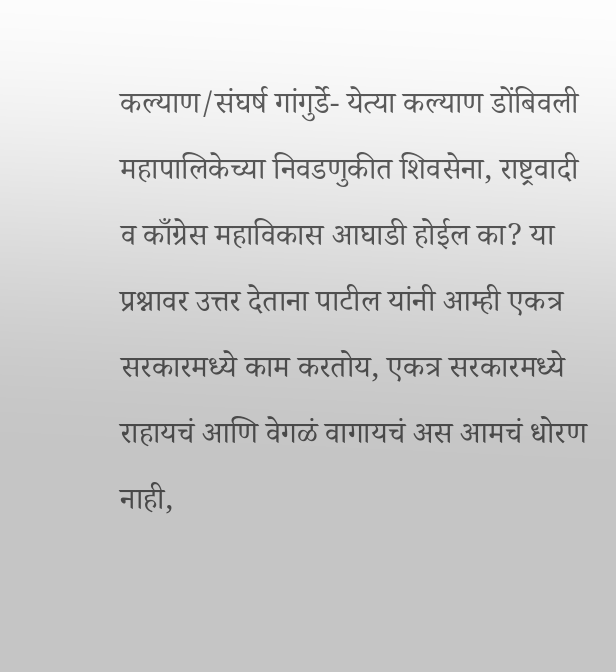कल्याण/संघर्ष गांगुर्डे- येत्या कल्याण डोंबिवली महापालिकेच्या निवडणुकीत शिवसेना, राष्ट्रवादी व काँग्रेस महाविकास आघाडी होईल का? या प्रश्नावर उत्तर देताना पाटील यांनी आम्ही एकत्र सरकारमध्ये काम करतोय, एकत्र सरकारमध्ये राहायचं आणि वेगळं वागायचं अस आमचं धोरण नाही,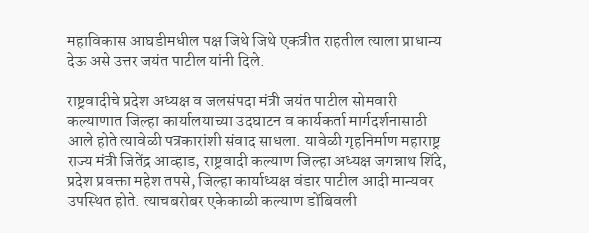महाविकास आघडीमधील पक्ष जिथे जिथे एकत्रीत राहतील त्याला प्राधान्य देऊ असे उत्तर जयंत पाटील यांनी दिले.

राष्ट्रवादीचे प्रदेश अध्यक्ष व जलसंपदा मंत्री जयंत पाटील सोमवारी कल्याणात जिल्हा कार्यालयाच्या उदघाटन व कार्यकर्ता मार्गदर्शनासाठी आले होते त्यावेळी पत्रकारांशी संवाद साधला. यावेळी गृहनिर्माण महाराष्ट्र राज्य मंत्री जितेंद्र आव्हाड, राष्ट्रवादी कल्याण जिल्हा अध्यक्ष जगन्नाथ शिंदे, प्रदेश प्रवक्ता महेश तपसे, जिल्हा कार्याध्यक्ष वंडार पाटील आदी मान्यवर उपस्थित होते. त्याचबरोबर एकेकाळी कल्याण डोंबिवली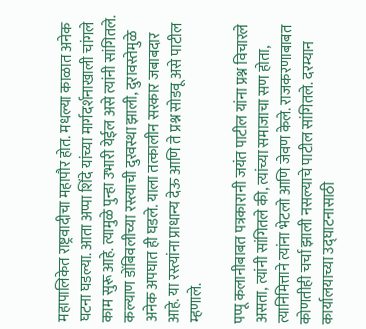महापालिकेत राष्ट्रवादीचा महापौर होत. मधल्या काळात अनेक घटना घडल्या. आता अप्पा शिंदे यांच्या मार्गदर्शनाखाली चांगले काम सुरू आहे. त्यामुळे पुन्हा उभारी येईल असे त्यांनी सांगितले. कल्याण डोंबिवलीच्या रस्त्याची दुरवस्था झाली, दुरावस्तेमुळे अनेक अपघात ही घडले. याला तत्कालीन सरकार जबाबदार आहे. या रस्त्यांना प्राधान्य देऊ आणि ते प्रश्न सोडवू असे पाटील म्हणाले.

पप्पू कलानीबाबत पत्रकारानी जयंत पाटील यांना प्रश्न विचारले असता, त्यांनी सांगितले की, त्यांच्या समाजाचा सण होता, त्यानिमित्ताने त्यांना भेटलो आणि जेवण केले. राजकरणाबाबत कोणतीही चर्चा झाली नसल्याचे पाटील सांगितले. दरम्यान कार्यालयाच्या उद्घाटनासाठी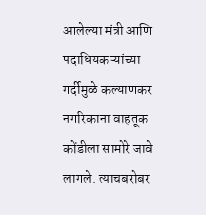आलेल्या मंत्री आणि पदाधियकऱ्यांच्या गर्दीमुळे कल्याणकर नगरिकाना वाहतूक कोंडीला सामोरे जावे लागले. त्याचबरोबर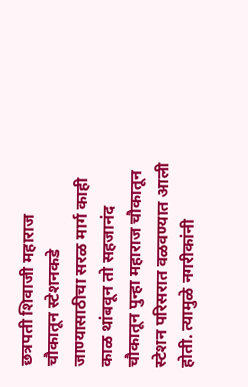छत्रपती शिवाजी महाराज चौकातून स्टेशनकडे जाण्यासाठीचा सरळ मार्ग काही काळ थांबवून तो सहजानंद चौकातून पुन्हा महाराज चौकातून स्टेशन परिसरात वळवण्यात आली होती. त्यामुळे नगरीकांनी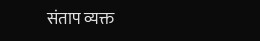संताप व्यक्त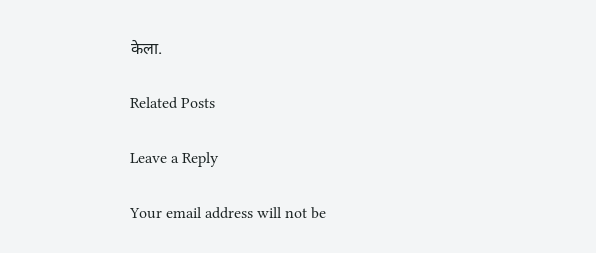केला.

Related Posts

Leave a Reply

Your email address will not be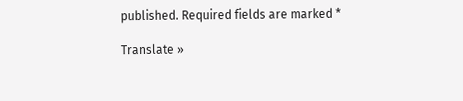published. Required fields are marked *

Translate »